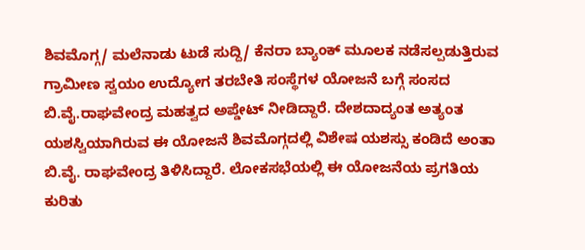ಶಿವಮೊಗ್ಗ/ ಮಲೆನಾಡು ಟುಡೆ ಸುದ್ದಿ/ ಕೆನರಾ ಬ್ಯಾಂಕ್ ಮೂಲಕ ನಡೆಸಲ್ಪಡುತ್ತಿರುವ ಗ್ರಾಮೀಣ ಸ್ವಯಂ ಉದ್ಯೋಗ ತರಬೇತಿ ಸಂಸ್ಥೆಗಳ ಯೋಜನೆ ಬಗ್ಗೆ ಸಂಸದ ಬಿ.ವೈ.ರಾಘವೇಂದ್ರ ಮಹತ್ವದ ಅಪ್ಡೇಟ್ ನೀಡಿದ್ದಾರೆ. ದೇಶದಾದ್ಯಂತ ಅತ್ಯಂತ ಯಶಸ್ವಿಯಾಗಿರುವ ಈ ಯೋಜನೆ ಶಿವಮೊಗ್ಗದಲ್ಲಿ ವಿಶೇಷ ಯಶಸ್ಸು ಕಂಡಿದೆ ಅಂತಾ ಬಿ.ವೈ. ರಾಘವೇಂದ್ರ ತಿಳಿಸಿದ್ದಾರೆ. ಲೋಕಸಭೆಯಲ್ಲಿ ಈ ಯೋಜನೆಯ ಪ್ರಗತಿಯ ಕುರಿತು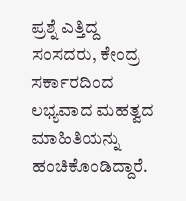ಪ್ರಶ್ನೆ ಎತ್ತಿದ್ದ ಸಂಸದರು, ಕೇಂದ್ರ ಸರ್ಕಾರದಿಂದ ಲಭ್ಯವಾದ ಮಹತ್ವದ ಮಾಹಿತಿಯನ್ನು ಹಂಚಿಕೊಂಡಿದ್ದಾರೆ.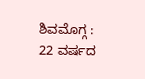ಶಿವಮೊಗ್ಗ : 22 ವರ್ಷದ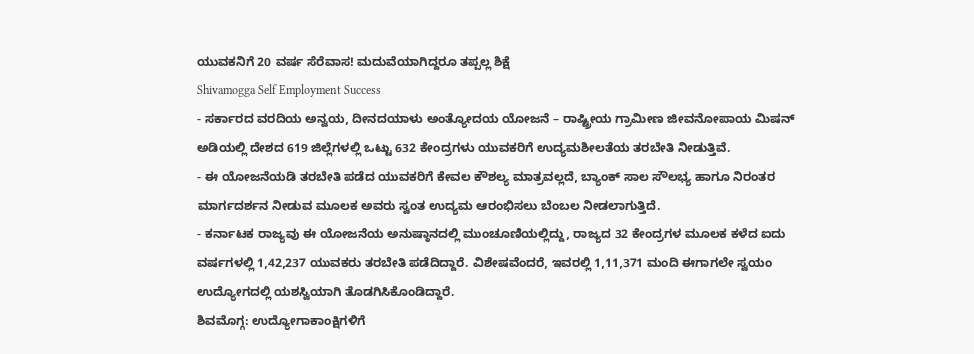ಯುವಕನಿಗೆ 20 ವರ್ಷ ಸೆರೆವಾಸ! ಮದುವೆಯಾಗಿದ್ದರೂ ತಪ್ಪಲ್ಲ ಶಿಕ್ಷೆ
Shivamogga Self Employment Success
- ಸರ್ಕಾರದ ವರದಿಯ ಅನ್ವಯ, ದೀನದಯಾಳು ಅಂತ್ಯೋದಯ ಯೋಜನೆ – ರಾಷ್ಟ್ರೀಯ ಗ್ರಾಮೀಣ ಜೀವನೋಪಾಯ ಮಿಷನ್ ಅಡಿಯಲ್ಲಿ ದೇಶದ 619 ಜಿಲ್ಲೆಗಳಲ್ಲಿ ಒಟ್ಟು 632 ಕೇಂದ್ರಗಳು ಯುವಕರಿಗೆ ಉದ್ಯಮಶೀಲತೆಯ ತರಬೇತಿ ನೀಡುತ್ತಿವೆ.
- ಈ ಯೋಜನೆಯಡಿ ತರಬೇತಿ ಪಡೆದ ಯುವಕರಿಗೆ ಕೇವಲ ಕೌಶಲ್ಯ ಮಾತ್ರವಲ್ಲದೆ, ಬ್ಯಾಂಕ್ ಸಾಲ ಸೌಲಭ್ಯ ಹಾಗೂ ನಿರಂತರ ಮಾರ್ಗದರ್ಶನ ನೀಡುವ ಮೂಲಕ ಅವರು ಸ್ವಂತ ಉದ್ಯಮ ಆರಂಭಿಸಲು ಬೆಂಬಲ ನೀಡಲಾಗುತ್ತಿದೆ.
- ಕರ್ನಾಟಕ ರಾಜ್ಯವು ಈ ಯೋಜನೆಯ ಅನುಷ್ಠಾನದಲ್ಲಿ ಮುಂಚೂಣಿಯಲ್ಲಿದ್ದು, ರಾಜ್ಯದ 32 ಕೇಂದ್ರಗಳ ಮೂಲಕ ಕಳೆದ ಐದು ವರ್ಷಗಳಲ್ಲಿ 1,42,237 ಯುವಕರು ತರಬೇತಿ ಪಡೆದಿದ್ದಾರೆ. ವಿಶೇಷವೆಂದರೆ, ಇವರಲ್ಲಿ 1,11,371 ಮಂದಿ ಈಗಾಗಲೇ ಸ್ವಯಂ ಉದ್ಯೋಗದಲ್ಲಿ ಯಶಸ್ವಿಯಾಗಿ ತೊಡಗಿಸಿಕೊಂಡಿದ್ದಾರೆ.
ಶಿವಮೊಗ್ಗ: ಉದ್ಯೋಗಾಕಾಂಕ್ಷಿಗಳಿಗೆ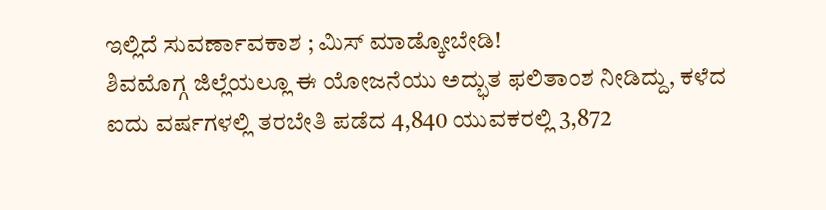ಇಲ್ಲಿದೆ ಸುವರ್ಣಾವಕಾಶ ; ಮಿಸ್ ಮಾಡ್ಕೋಬೇಡಿ!
ಶಿವಮೊಗ್ಗ ಜಿಲ್ಲೆಯಲ್ಲೂ ಈ ಯೋಜನೆಯು ಅದ್ಭುತ ಫಲಿತಾಂಶ ನೀಡಿದ್ದು, ಕಳೆದ ಐದು ವರ್ಷಗಳಲ್ಲಿ ತರಬೇತಿ ಪಡೆದ 4,840 ಯುವಕರಲ್ಲಿ 3,872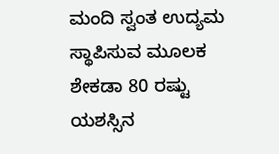ಮಂದಿ ಸ್ವಂತ ಉದ್ಯಮ ಸ್ಥಾಪಿಸುವ ಮೂಲಕ ಶೇಕಡಾ 80 ರಷ್ಟು ಯಶಸ್ಸಿನ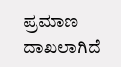ಪ್ರಮಾಣ ದಾಖಲಾಗಿದೆ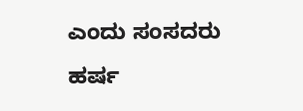ಎಂದು ಸಂಸದರು ಹರ್ಷ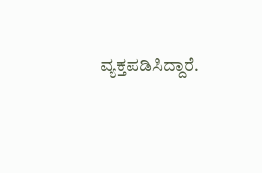ವ್ಯಕ್ತಪಡಿಸಿದ್ದಾರೆ.